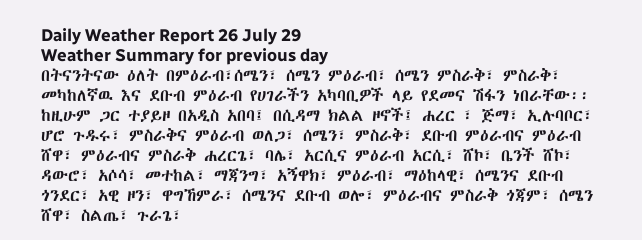Daily Weather Report 26 July 29
Weather Summary for previous day
በትናንትናው ዕለት በምዕራብ፣ሰሜን፣ ሰሜን ምዕራብ፣ ሰሜን ምስራቅ፣ ምስራቅ፣ መካከለኛዉ እና ደቡብ ምዕራብ የሀገራችን አካባቢዎች ላይ የደመና ሽፋን ነበራቸው፡፡ ከዚሁም ጋር ተያይዞ በአዲስ አበባ፤ በሲዳማ ክልል ዞኖች፤ ሐረር ፣ ጅማ፣ ኢሉባቦር፣ ሆሮ ጉዱሩ፣ ምስራቅና ምዕራብ ወለጋ፣ ሰሜን፣ ምስራቅ፣ ደቡብ ምዕራብና ምዕራብ ሸዋ፣ ምዕራብና ምስራቅ ሐረርጌ፣ ባሌ፣ አርሲና ምዕራብ አርሲ፣ ሸኮ፣ ቤንች ሸኮ፣ ዳውሮ፣ አሶሳ፣ መተከል፣ ማጃንግ፣ አኝዋክ፣ ምዕራብ፣ ማዕከላዊ፣ ሰሜንና ደቡብ ጎንደር፣ አዊ ዞን፣ ዋግኸምራ፣ ሰሜንና ደቡብ ወሎ፣ ምዕራብና ምስራቅ ጎጃም፣ ሰሜን ሸዋ፣ ስልጤ፣ ጉራጌ፣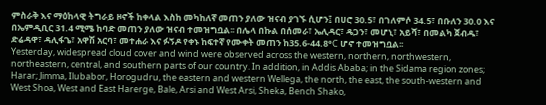ምስራቅ እና ማዕከላዊ ትግራይ ዞኖች ከቀላል እስከ መካከለኛ መጠን ያለው ዝናብ ያገኙ ሲሆን፤ በሀሮ 30.5፣ በገለምሶ 34.5፣ በቡለን 30.0 እና በኤምዲቢር 31.4 ሚሜ ከባድ መጠን ያለው ዝናብ ተመዝግቧል፡፡ በሌላ በኩል በሰመራ፣ ኤሊዳር፣ ዴጋን፣ መሆኒ፣ አይሻ፣ በመልካ ጀብዱ፣ ድሬዳዋ፣ ዳሊፋጌ፣ አዋሽ አርባ፣ መተሐራ እና ፉኝዶ የቀኑ ከፍተኛ የሙቀት መጠን ከ35.6-44.8°C ሆኖ ተመዝግቧል፡፡
Yesterday, widespread cloud cover and wind were observed across the western, northern, northwestern, northeastern, central, and southern parts of our country. In addition, in Addis Ababa; in the Sidama region zones; Harar; Jimma, Ilubabor, Horogudru, the eastern and western Wellega, the north, the east, the south-western and West Shoa, West and East Harerge, Bale, Arsi and West Arsi, Sheka, Bench Shako,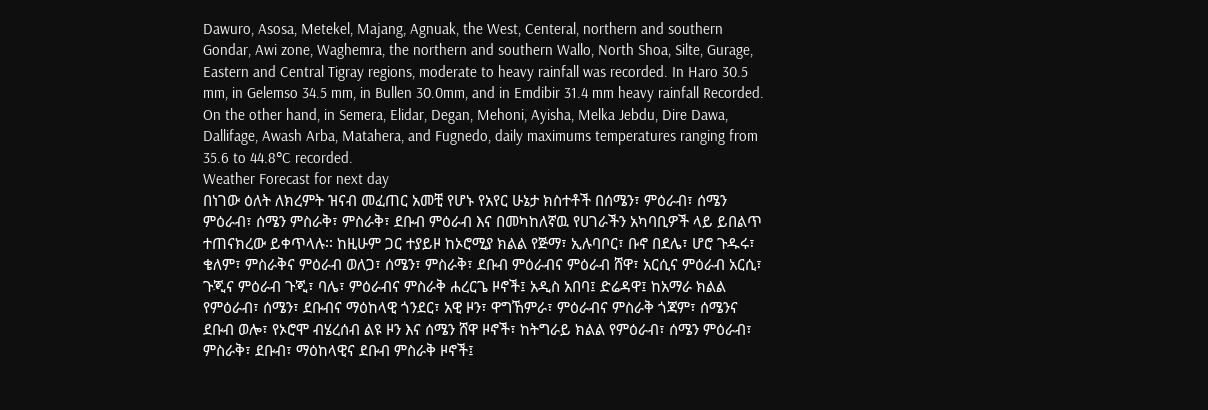Dawuro, Asosa, Metekel, Majang, Agnuak, the West, Centeral, northern and southern Gondar, Awi zone, Waghemra, the northern and southern Wallo, North Shoa, Silte, Gurage, Eastern and Central Tigray regions, moderate to heavy rainfall was recorded. In Haro 30.5 mm, in Gelemso 34.5 mm, in Bullen 30.0mm, and in Emdibir 31.4 mm heavy rainfall Recorded. On the other hand, in Semera, Elidar, Degan, Mehoni, Ayisha, Melka Jebdu, Dire Dawa, Dallifage, Awash Arba, Matahera, and Fugnedo, daily maximums temperatures ranging from 35.6 to 44.8°C recorded.
Weather Forecast for next day
በነገው ዕለት ለክረምት ዝናብ መፈጠር አመቺ የሆኑ የአየር ሁኔታ ክስተቶች በሰሜን፣ ምዕራብ፣ ሰሜን ምዕራብ፣ ሰሜን ምስራቅ፣ ምስራቅ፣ ደቡብ ምዕራብ እና በመካከለኛዉ የሀገራችን አካባቢዎች ላይ ይበልጥ ተጠናክረው ይቀጥላሉ፡፡ ከዚሁም ጋር ተያይዞ ከኦሮሚያ ክልል የጅማ፣ ኢሉባቦር፣ ቡኖ በደሌ፣ ሆሮ ጉዱሩ፣ ቄለም፣ ምስራቅና ምዕራብ ወለጋ፣ ሰሜን፣ ምስራቅ፣ ደቡብ ምዕራብና ምዕራብ ሸዋ፣ አርሲና ምዕራብ አርሲ፣ ጉጂና ምዕራብ ጉጂ፣ ባሌ፣ ምዕራብና ምስራቅ ሐረርጌ ዞኖች፤ አዲስ አበባ፤ ድሬዳዋ፤ ከአማራ ክልል የምዕራብ፣ ሰሜን፣ ደቡብና ማዕከላዊ ጎንደር፣ አዊ ዞን፣ ዋግኸምራ፣ ምዕራብና ምስራቅ ጎጃም፣ ሰሜንና ደቡብ ወሎ፣ የኦሮሞ ብሄረሰብ ልዩ ዞን እና ሰሜን ሸዋ ዞኖች፣ ከትግራይ ክልል የምዕራብ፣ ሰሜን ምዕራብ፣ ምስራቅ፣ ደቡብ፣ ማዕከላዊና ደቡብ ምስራቅ ዞኖች፤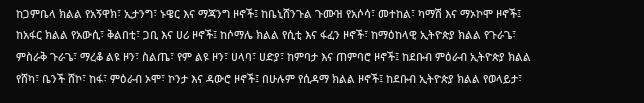ከጋምቤላ ክልል የአኝዋክ፣ ኢታንግ፣ ኑዌር እና ማጃንግ ዞኖች፤ ከቤኒሸንጉል ጉሙዝ የአሶሳ፣ መተከል፣ ካማሽ እና ማኦኮሞ ዞኖች፤ ከአፋር ክልል የአውሲ፣ ቅልበቲ፣ ጋቢ እና ሀሪ ዞኖች፤ ከሶማሌ ክልል የሲቲ እና ፋፈን ዞኖች፣ ከማዕከላዊ ኢትዮጵያ ክልል የጉራጌ፣ ምስራቅ ጉራጌ፣ ማረቆ ልዩ ዞን፣ ስልጤ፣ የም ልዩ ዞን፣ ሀላባ፣ ሀድያ፣ ከምባታ እና ጠምባሮ ዞኖች፤ ከደቡብ ምዕራብ ኢትዮጵያ ክልል የሸካ፣ ቤንች ሸኮ፣ ከፋ፣ ምዕራብ ኦሞ፣ ኮንታ እና ዳውሮ ዞኖች፤ በሁሉም የሲዳማ ክልል ዞኖች፤ ከደቡብ ኢትዮጵያ ክልል የወላይታ፣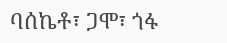ባሰኬቶ፣ ጋሞ፣ ጎፋ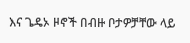እና ጌዴኦ ዞኖች በብዙ ቦታዎቻቸው ላይ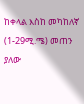ከቀላል እስከ መካከለኛ (1-29ሚ.ሜ) መጠን ያለው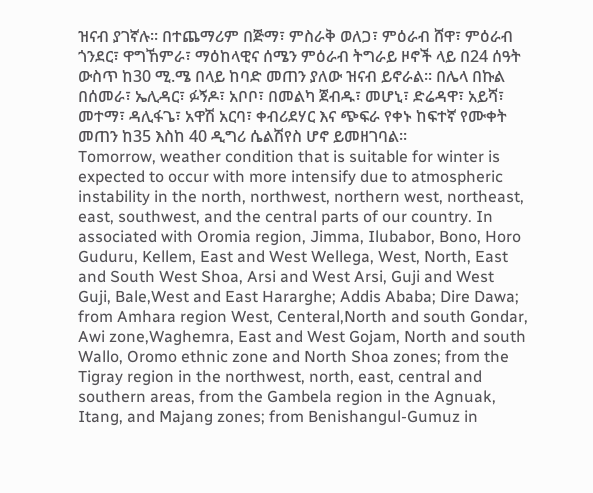ዝናብ ያገኛሉ፡፡ በተጨማሪም በጅማ፣ ምስራቅ ወለጋ፣ ምዕራብ ሸዋ፣ ምዕራብ ጎንደር፣ ዋግኸምራ፣ ማዕከላዊና ሰሜን ምዕራብ ትግራይ ዞኖች ላይ በ24 ሰዓት ውስጥ ከ30 ሚ.ሜ በላይ ከባድ መጠን ያለው ዝናብ ይኖራል፡፡ በሌላ በኩል በሰመራ፣ ኤሊዳር፣ ፉኝዶ፣ አቦቦ፣ በመልካ ጀብዱ፣ መሆኒ፣ ድሬዳዋ፣ አይሻ፣ መተማ፣ ዳሊፋጌ፣ አዋሽ አርባ፣ ቀብሪደሃር እና ጭፍራ የቀኑ ከፍተኛ የሙቀት መጠን ከ35 እስከ 40 ዲግሪ ሴልሽየስ ሆኖ ይመዘገባል፡፡
Tomorrow, weather condition that is suitable for winter is expected to occur with more intensify due to atmospheric instability in the north, northwest, northern west, northeast, east, southwest, and the central parts of our country. In associated with Oromia region, Jimma, Ilubabor, Bono, Horo Guduru, Kellem, East and West Wellega, West, North, East and South West Shoa, Arsi and West Arsi, Guji and West Guji, Bale,West and East Hararghe; Addis Ababa; Dire Dawa; from Amhara region West, Centeral,North and south Gondar, Awi zone,Waghemra, East and West Gojam, North and south Wallo, Oromo ethnic zone and North Shoa zones; from the Tigray region in the northwest, north, east, central and southern areas, from the Gambela region in the Agnuak, Itang, and Majang zones; from Benishangul-Gumuz in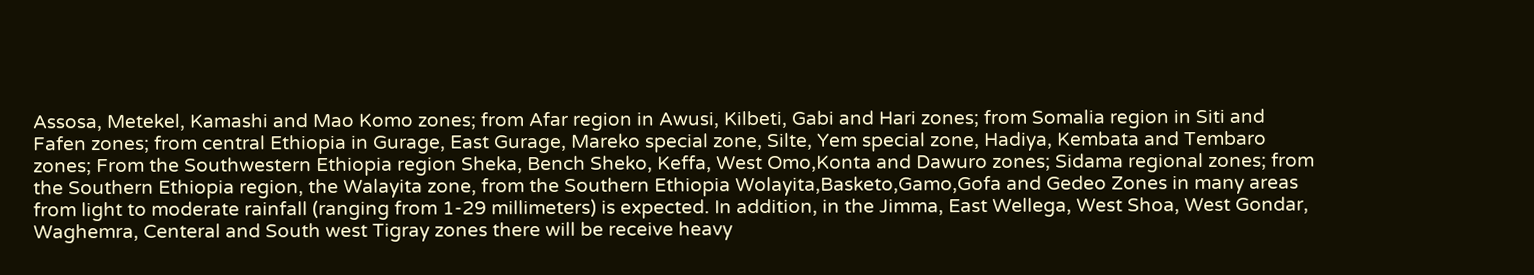Assosa, Metekel, Kamashi and Mao Komo zones; from Afar region in Awusi, Kilbeti, Gabi and Hari zones; from Somalia region in Siti and Fafen zones; from central Ethiopia in Gurage, East Gurage, Mareko special zone, Silte, Yem special zone, Hadiya, Kembata and Tembaro zones; From the Southwestern Ethiopia region Sheka, Bench Sheko, Keffa, West Omo,Konta and Dawuro zones; Sidama regional zones; from the Southern Ethiopia region, the Walayita zone, from the Southern Ethiopia Wolayita,Basketo,Gamo,Gofa and Gedeo Zones in many areas from light to moderate rainfall (ranging from 1-29 millimeters) is expected. In addition, in the Jimma, East Wellega, West Shoa, West Gondar, Waghemra, Centeral and South west Tigray zones there will be receive heavy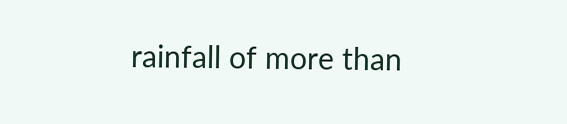rainfall of more than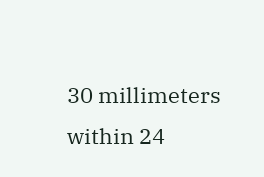30 millimeters within 24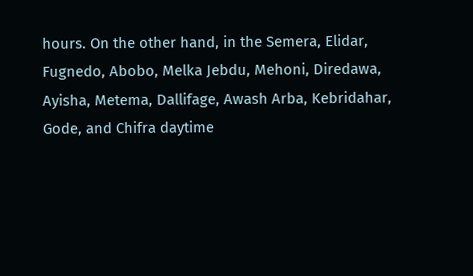hours. On the other hand, in the Semera, Elidar, Fugnedo, Abobo, Melka Jebdu, Mehoni, Diredawa, Ayisha, Metema, Dallifage, Awash Arba, Kebridahar, Gode, and Chifra daytime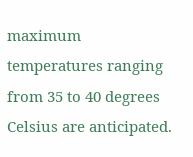maximum temperatures ranging from 35 to 40 degrees Celsius are anticipated.